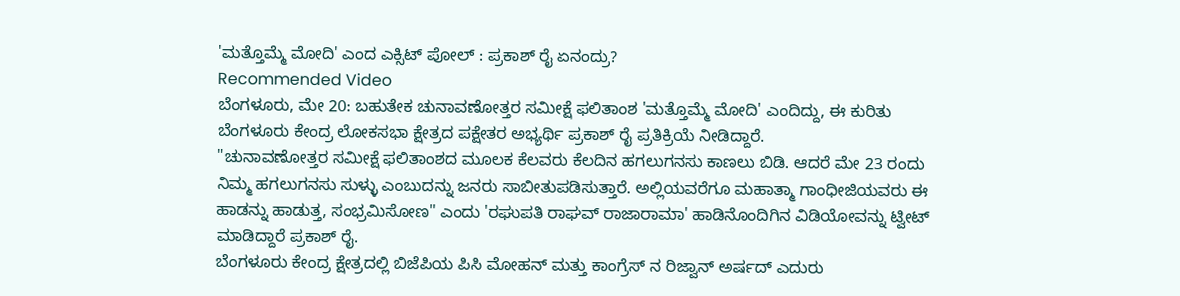'ಮತ್ತೊಮ್ಮೆ ಮೋದಿ' ಎಂದ ಎಕ್ಸಿಟ್ ಪೋಲ್ : ಪ್ರಕಾಶ್ ರೈ ಏನಂದ್ರು?
Recommended Video
ಬೆಂಗಳೂರು, ಮೇ 20: ಬಹುತೇಕ ಚುನಾವಣೋತ್ತರ ಸಮೀಕ್ಷೆ ಫಲಿತಾಂಶ 'ಮತ್ತೊಮ್ಮೆ ಮೋದಿ' ಎಂದಿದ್ದು, ಈ ಕುರಿತು ಬೆಂಗಳೂರು ಕೇಂದ್ರ ಲೋಕಸಭಾ ಕ್ಷೇತ್ರದ ಪಕ್ಷೇತರ ಅಭ್ಯರ್ಥಿ ಪ್ರಕಾಶ್ ರೈ ಪ್ರತಿಕ್ರಿಯೆ ನೀಡಿದ್ದಾರೆ.
"ಚುನಾವಣೋತ್ತರ ಸಮೀಕ್ಷೆ ಫಲಿತಾಂಶದ ಮೂಲಕ ಕೆಲವರು ಕೆಲದಿನ ಹಗಲುಗನಸು ಕಾಣಲು ಬಿಡಿ. ಆದರೆ ಮೇ 23 ರಂದು ನಿಮ್ಮ ಹಗಲುಗನಸು ಸುಳ್ಳು ಎಂಬುದನ್ನು ಜನರು ಸಾಬೀತುಪಡಿಸುತ್ತಾರೆ. ಅಲ್ಲಿಯವರೆಗೂ ಮಹಾತ್ಮಾ ಗಾಂಧೀಜಿಯವರು ಈ ಹಾಡನ್ನು ಹಾಡುತ್ತ, ಸಂಭ್ರಮಿಸೋಣ" ಎಂದು 'ರಘುಪತಿ ರಾಘವ್ ರಾಜಾರಾಮಾ' ಹಾಡಿನೊಂದಿಗಿನ ವಿಡಿಯೋವನ್ನು ಟ್ವೀಟ್ ಮಾಡಿದ್ದಾರೆ ಪ್ರಕಾಶ್ ರೈ.
ಬೆಂಗಳೂರು ಕೇಂದ್ರ ಕ್ಷೇತ್ರದಲ್ಲಿ ಬಿಜೆಪಿಯ ಪಿಸಿ ಮೋಹನ್ ಮತ್ತು ಕಾಂಗ್ರೆಸ್ ನ ರಿಜ್ವಾನ್ ಅರ್ಷದ್ ಎದುರು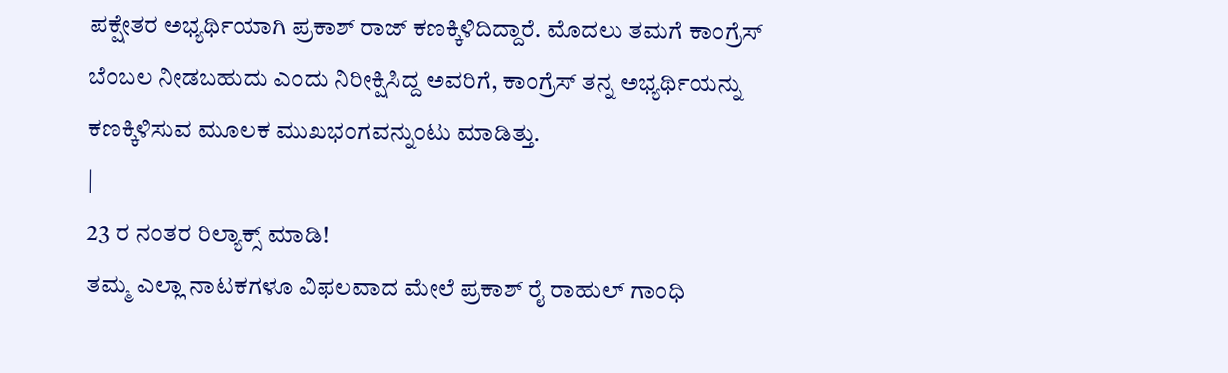ಪಕ್ಷೇತರ ಅಭ್ಯರ್ಥಿಯಾಗಿ ಪ್ರಕಾಶ್ ರಾಜ್ ಕಣಕ್ಕಿಳಿದಿದ್ದಾರೆ. ಮೊದಲು ತಮಗೆ ಕಾಂಗ್ರೆಸ್ ಬೆಂಬಲ ನೀಡಬಹುದು ಎಂದು ನಿರೀಕ್ಷಿಸಿದ್ದ ಅವರಿಗೆ, ಕಾಂಗ್ರೆಸ್ ತನ್ನ ಅಭ್ಯರ್ಥಿಯನ್ನು ಕಣಕ್ಕಿಳಿಸುವ ಮೂಲಕ ಮುಖಭಂಗವನ್ನುಂಟು ಮಾಡಿತ್ತು.
|
23 ರ ನಂತರ ರಿಲ್ಯಾಕ್ಸ್ ಮಾಡಿ!
ತಮ್ಮ ಎಲ್ಲಾ ನಾಟಕಗಳೂ ವಿಫಲವಾದ ಮೇಲೆ ಪ್ರಕಾಶ್ ರೈ ರಾಹುಲ್ ಗಾಂಧಿ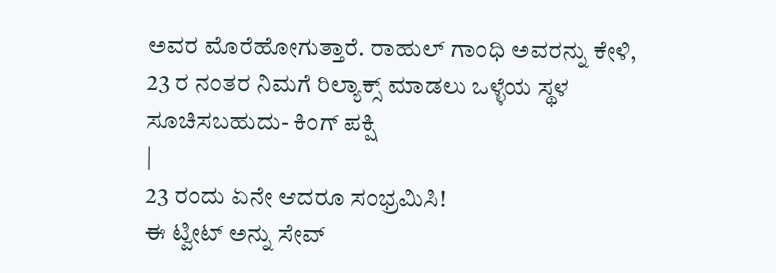ಅವರ ಮೊರೆಹೋಗುತ್ತಾರೆ. ರಾಹುಲ್ ಗಾಂಧಿ ಅವರನ್ನು ಕೇಳಿ, 23 ರ ನಂತರ ನಿಮಗೆ ರಿಲ್ಯಾಕ್ಸ್ ಮಾಡಲು ಒಳ್ಳೆಯ ಸ್ಥಳ ಸೂಚಿಸಬಹುದು- ಕಿಂಗ್ ಪಕ್ಷಿ
|
23 ರಂದು ಏನೇ ಆದರೂ ಸಂಭ್ರಮಿಸಿ!
ಈ ಟ್ವೀಟ್ ಅನ್ನು ಸೇವ್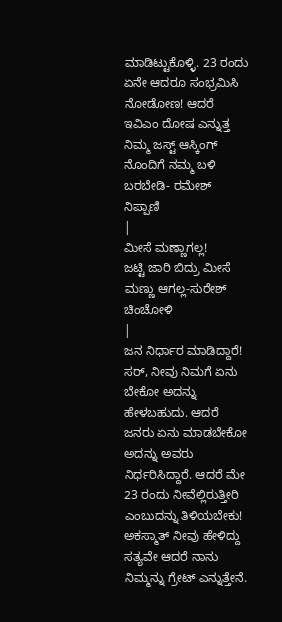ಮಾಡಿಟ್ಟುಕೊಳ್ಳಿ. 23 ರಂದು ಏನೇ ಆದರೂ ಸಂಭ್ರಮಿಸಿ ನೋಡೋಣ! ಆದರೆ ಇವಿಎಂ ದೋಷ ಎನ್ನುತ್ತ ನಿಮ್ಮ ಜಸ್ಟ್ ಆಸ್ಕಿಂಗ್ ನೊಂದಿಗೆ ನಮ್ಮ ಬಳಿ ಬರಬೇಡಿ- ರಮೇಶ್ ನಿಪ್ಪಾಣಿ
|
ಮೀಸೆ ಮಣ್ಣಾಗಲ್ಲ!
ಜಟ್ಟಿ ಜಾರಿ ಬಿದ್ರು ಮೀಸೆ ಮಣ್ಣು ಆಗಲ್ಲ-ಸುರೇಶ್ ಚಿಂಚೋಳಿ
|
ಜನ ನಿರ್ಧಾರ ಮಾಡಿದ್ದಾರೆ!
ಸರ್, ನೀವು ನಿಮಗೆ ಏನು ಬೇಕೋ ಅದನ್ನು ಹೇಳಬಹುದು. ಆದರೆ ಜನರು ಏನು ಮಾಡಬೇಕೋ ಅದನ್ನು ಅವರು ನಿರ್ಧರಿಸಿದ್ದಾರೆ. ಆದರೆ ಮೇ 23 ರಂದು ನೀವೆಲ್ಲಿರುತ್ತೀರಿ ಎಂಬುದನ್ನು ತಿಳಿಯಬೇಕು! ಅಕಸ್ಮಾತ್ ನೀವು ಹೇಳಿದ್ದು ಸತ್ಯವೇ ಆದರೆ ನಾನು ನಿಮ್ಮನ್ನು ಗ್ರೇಟ್ ಎನ್ನುತ್ತೇನೆ.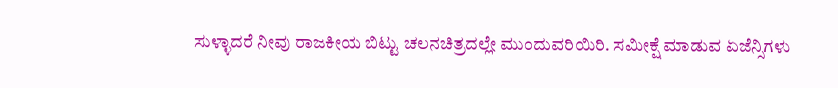ಸುಳ್ಳಾದರೆ ನೀವು ರಾಜಕೀಯ ಬಿಟ್ಟು ಚಲನಚಿತ್ರದಲ್ಲೇ ಮುಂದುವರಿಯಿರಿ. ಸಮೀಕ್ಷೆ ಮಾಡುವ ಏಜೆನ್ಸಿಗಳು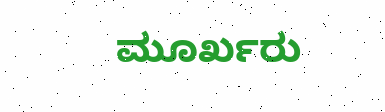ಮೂರ್ಖರು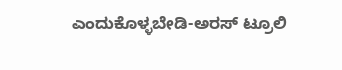ಎಂದುಕೊಳ್ಳಬೇಡಿ-ಅರಸ್ ಟ್ರೂಲಿ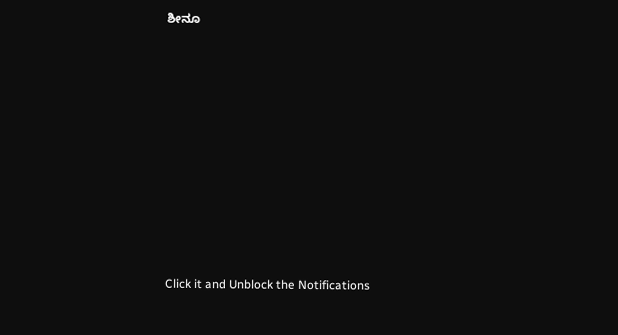ಶೀನೂ












Click it and Unblock the Notifications